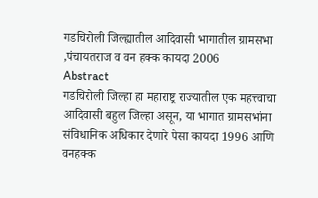गडचिरोली जिल्ह्यातील आदिवासी भागातील ग्रामसभा ,पंचायतराज व वन हक्क कायदा 2006
Abstract
गडचिरोली जिल्हा हा महाराष्ट्र राज्यातील एक महत्त्वाचा आदिवासी बहुल जिल्हा असून, या भागात ग्रामसभांना संविधानिक अधिकार देणारे पेसा कायदा 1996 आणि वनहक्क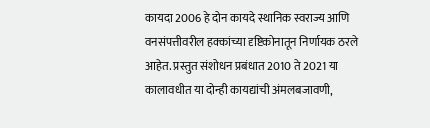कायदा 2006 हे दोन कायदे स्थानिक स्वराज्य आणि वनसंपत्तीवरील हक्कांच्या दृष्टिकोनातून निर्णायक ठरले आहेत. प्रस्तुत संशोधन प्रबंधात 2010 ते 2021 या कालावधीत या दोन्ही कायद्यांची अंमलबजावणी,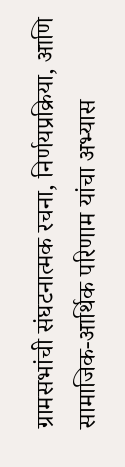ग्रामसभांची संघटनात्मक रचना, निर्णयप्रक्रिया, आणि सामाजिक-आर्थिक परिणाम यांचा अभ्यास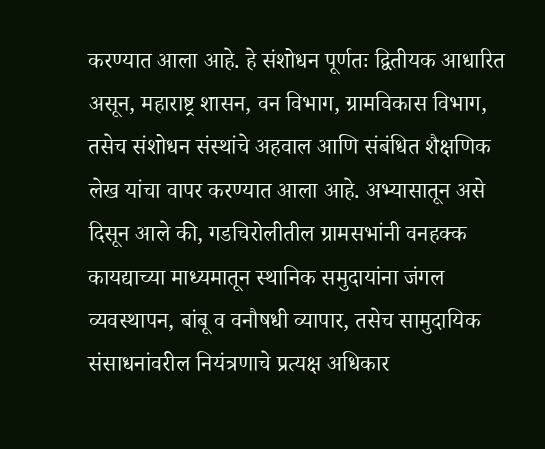करण्यात आला आहे. हे संशोधन पूर्णतः द्वितीयक आधारित असून, महाराष्ट्र शासन, वन विभाग, ग्रामविकास विभाग, तसेच संशोधन संस्थांचे अहवाल आणि संबंधित शैक्षणिक लेख यांचा वापर करण्यात आला आहे. अभ्यासातून असे दिसून आले की, गडचिरोलीतील ग्रामसभांनी वनहक्क कायद्याच्या माध्यमातून स्थानिक समुदायांना जंगल व्यवस्थापन, बांबू व वनौषधी व्यापार, तसेच सामुदायिक संसाधनांवरील नियंत्रणाचे प्रत्यक्ष अधिकार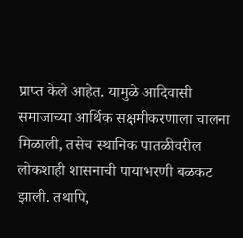प्राप्त केले आहेत. यामुळे आदिवासी समाजाच्या आर्थिक सक्षमीकरणाला चालना मिळाली, तसेच स्थानिक पातळीवरील लोकशाही शासनाची पायाभरणी बळकट झाली. तथापि,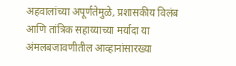अहवालांच्या अपूर्णतेमुळे, प्रशासकीय विलंब आणि तांत्रिक सहाय्याच्या मर्यादा या अंमलबजावणीतील आव्हानांसारख्या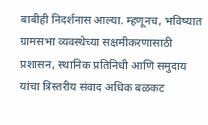बाबीही निदर्शनास आल्या. म्हणूनच, भविष्यात ग्रामसभा व्यवस्थेच्या सक्षमीकरणासाठी प्रशासन, स्थानिक प्रतिनिधी आणि समुदाय यांचा त्रिस्तरीय संवाद अधिक बळकट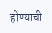होण्याची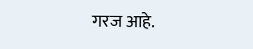गरज आहे.